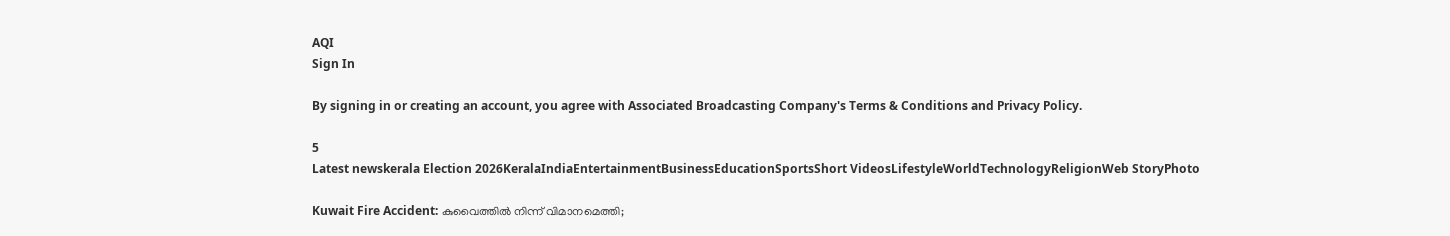AQI
Sign In

By signing in or creating an account, you agree with Associated Broadcasting Company's Terms & Conditions and Privacy Policy.

5
Latest newskerala Election 2026KeralaIndiaEntertainmentBusinessEducationSportsShort VideosLifestyleWorldTechnologyReligionWeb StoryPhoto

Kuwait Fire Accident: കുവൈത്തിൽ നിന്ന് വിമാനമെത്തി;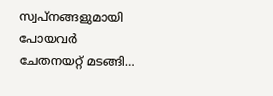സ്വപ്നങ്ങളുമായി പോയവർ ചേതനയറ്റ് മടങ്ങി…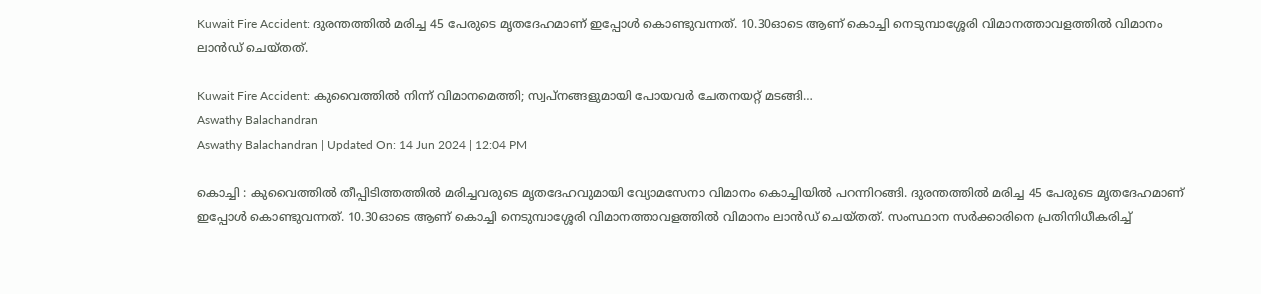Kuwait Fire Accident: ദുരന്തത്തിൽ മരിച്ച 45 പേരുടെ മൃതദേഹമാണ് ഇപ്പോൾ കൊണ്ടുവന്നത്. 10.30ഓടെ ആണ് കൊച്ചി നെടുമ്പാശ്ശേരി വിമാനത്താവളത്തിൽ വിമാനം ലാൻഡ് ചെയ്തത്.

Kuwait Fire Accident: കുവൈത്തിൽ നിന്ന് വിമാനമെത്തി; സ്വപ്നങ്ങളുമായി പോയവർ ചേതനയറ്റ് മടങ്ങി…
Aswathy Balachandran
Aswathy Balachandran | Updated On: 14 Jun 2024 | 12:04 PM

കൊച്ചി : കുവൈത്തിൽ തീപ്പിടിത്തത്തിൽ മരിച്ചവരുടെ മൃതദേഹവുമായി വ്യോമസേനാ വിമാനം കൊച്ചിയിൽ പറന്നിറങ്ങി. ദുരന്തത്തിൽ മരിച്ച 45 പേരുടെ മൃതദേഹമാണ് ഇപ്പോൾ കൊണ്ടുവന്നത്. 10.30ഓടെ ആണ് കൊച്ചി നെടുമ്പാശ്ശേരി വിമാനത്താവളത്തിൽ വിമാനം ലാൻഡ് ചെയ്തത്. സംസ്ഥാന സർക്കാരിനെ പ്രതിനിധീകരിച്ച്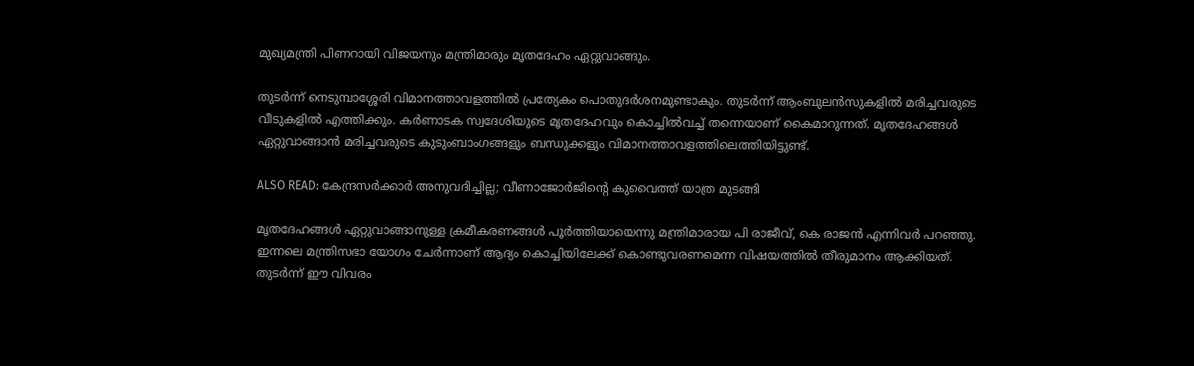മുഖ്യമന്ത്രി പിണറായി വിജയനും മന്ത്രിമാരും മൃതദേഹം ഏറ്റുവാങ്ങും.

തുടർന്ന് നെടുമ്പാശ്ശേരി വിമാനത്താവളത്തിൽ പ്രത്യേകം പൊതുദർശനമുണ്ടാകും. തുടർന്ന് ആംബുലൻസുകളിൽ മരിച്ചവരുടെ വീടുകളിൽ എത്തിക്കും. കർണാടക സ്വദേശിയുടെ മൃതദേഹവും കൊച്ചിൽവച്ച് തന്നെയാണ് കൈമാറുന്നത്. മൃതദേഹങ്ങൾ ഏറ്റുവാങ്ങാൻ മരിച്ചവരുടെ കുടുംബാംഗങ്ങളും ബന്ധുക്കളും വിമാനത്താവളത്തിലെത്തിയിട്ടുണ്ട്.

ALSO READ: കേന്ദ്രസർക്കാർ അനുവദിച്ചില്ല; വീണാജോർജിൻ്റെ കുവൈത്ത് യാത്ര മുടങ്ങി

മൃതദേഹങ്ങൾ ഏറ്റുവാങ്ങാനുള്ള ക്രമീകരണങ്ങൾ പൂർത്തിയായെന്നു മന്ത്രിമാരായ പി രാജീവ്, കെ രാജൻ എന്നിവർ പറഞ്ഞു. ഇന്നലെ മന്ത്രിസഭാ യോഗം ചേർന്നാണ് ആദ്യം കൊച്ചിയിലേക്ക് കൊണ്ടുവരണമെന്ന വിഷയത്തിൽ തീരുമാനം ആക്കിയത്. തുടർന്ന് ഈ വിവരം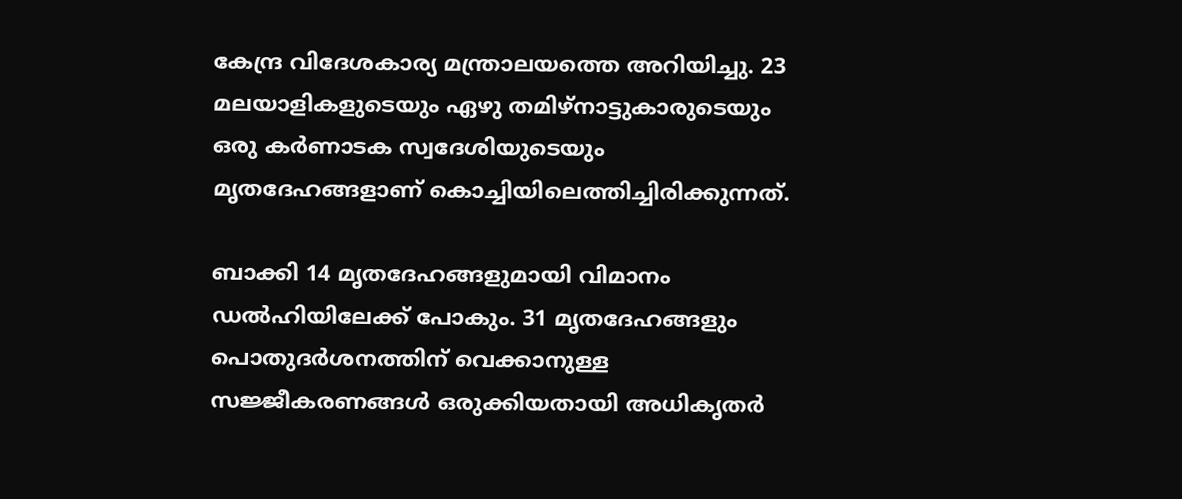കേന്ദ്ര വിദേശകാര്യ മന്ത്രാലയത്തെ അറിയിച്ചു. 23 മലയാളികളുടെയും ഏഴു തമിഴ്നാട്ടുകാരുടെയും ഒരു കർണാടക സ്വദേശിയുടെയും മൃതദേഹങ്ങളാണ് കൊച്ചിയിലെത്തിച്ചിരിക്കുന്നത്.

ബാക്കി 14 മൃതദേഹങ്ങളുമായി വിമാനം ഡൽഹിയിലേക്ക് പോകും. 31 മൃതദേഹങ്ങളും പൊതുദർശനത്തിന് വെക്കാനുള്ള സജ്ജീകരണങ്ങൾ ഒരുക്കിയതായി അധികൃതർ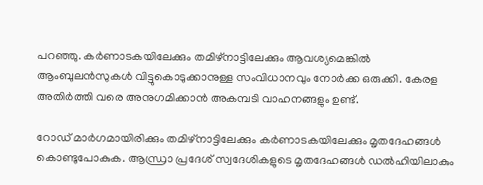പറഞ്ഞു. കർണാടകയിലേക്കും തമിഴ്നാട്ടിലേക്കും ആവശ്യമെങ്കിൽ ആംബുലൻസുകൾ വിട്ടുകൊടുക്കാനുള്ള സംവിധാനവും നോർക്ക ഒരുക്കി. കേരള അതിർത്തി വരെ അനുഗമിക്കാൻ അകമ്പടി വാഹനങ്ങളും ഉണ്ട്.

റോഡ് മാർഗമായിരിക്കും തമിഴ്നാട്ടിലേക്കും കർണാടകയിലേക്കും മൃതദേഹങ്ങൾ കൊണ്ടുപോകുക. ആന്ധ്രാ പ്രദേശ് സ്വദേശികളുടെ മൃതദേഹങ്ങൾ ഡൽഹിയിലാകും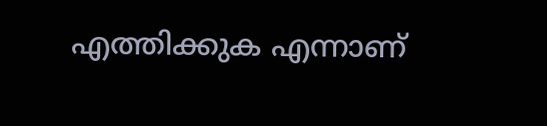എത്തിക്കുക എന്നാണ്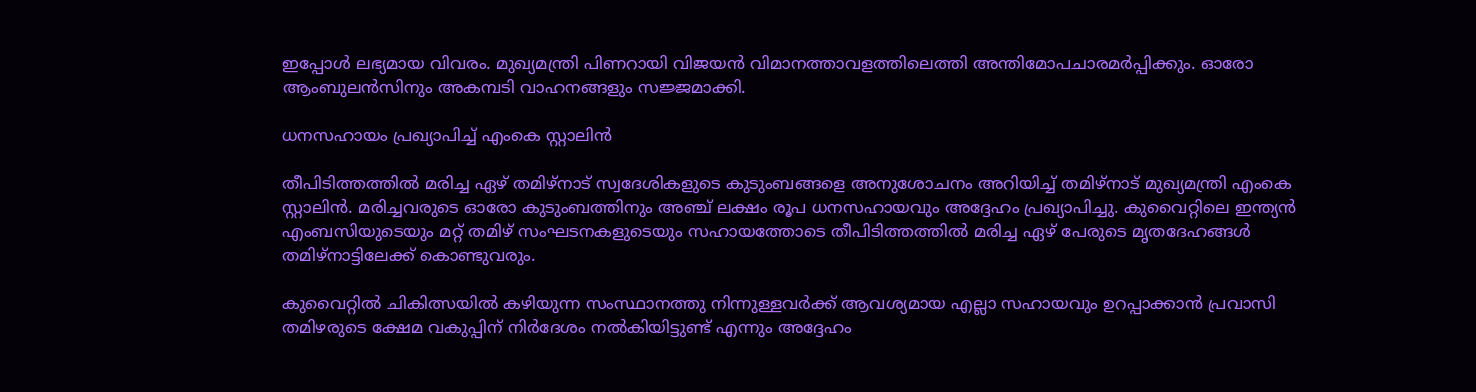ഇപ്പോൾ ലഭ്യമായ വിവരം. മുഖ്യമന്ത്രി പിണറായി വിജയൻ വിമാനത്താവളത്തിലെത്തി അന്തിമോപചാരമർപ്പിക്കും. ഓരോ ആംബുലൻസിനും അകമ്പടി വാഹനങ്ങളും സജ്ജമാക്കി.

ധനസഹായം പ്രഖ്യാപിച്ച് എംകെ സ്റ്റാലിൻ

തീപിടിത്തത്തിൽ മരിച്ച ഏഴ് തമിഴ്നാട് സ്വദേശികളുടെ കുടുംബങ്ങളെ അനുശോചനം അറിയിച്ച് തമിഴ്നാട് മുഖ്യമന്ത്രി എംകെ സ്റ്റാലിൻ. മരിച്ചവരുടെ ഓരോ കുടുംബത്തിനും അഞ്ച് ലക്ഷം രൂപ ധനസഹായവും അദ്ദേഹം പ്രഖ്യാപിച്ചു. കുവൈറ്റിലെ ഇന്ത്യൻ എംബസിയുടെയും മറ്റ് തമിഴ് സംഘടനകളുടെയും സഹായത്തോടെ തീപിടിത്തത്തിൽ മരിച്ച ഏഴ് പേരുടെ മൃതദേഹങ്ങൾ തമിഴ്‌നാട്ടിലേക്ക് കൊണ്ടുവരും.

കുവൈറ്റിൽ ചികിത്സയിൽ കഴിയുന്ന സംസ്ഥാനത്തു നിന്നുള്ളവർക്ക് ആവശ്യമായ എല്ലാ സഹായവും ഉറപ്പാക്കാൻ പ്രവാസി തമിഴരുടെ ക്ഷേമ വകുപ്പിന് നിർദേശം നൽകിയിട്ടുണ്ട് എന്നും അദ്ദേഹം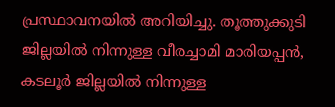പ്രസ്ഥാവനയിൽ അറിയിച്ചു. തൂത്തുക്കുടി ജില്ലയിൽ നിന്നുള്ള വീരച്ചാമി മാരിയപ്പൻ, കടലൂർ ജില്ലയിൽ നിന്നുള്ള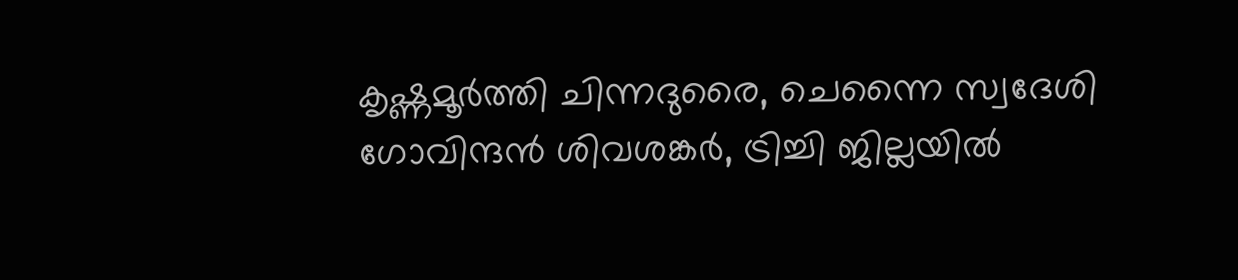കൃഷ്ണമൂർത്തി ചിന്നദുരൈ, ചെന്നൈ സ്വദേശി ഗോവിന്ദൻ ശിവശങ്കർ, ട്രിച്ചി ജില്ലയിൽ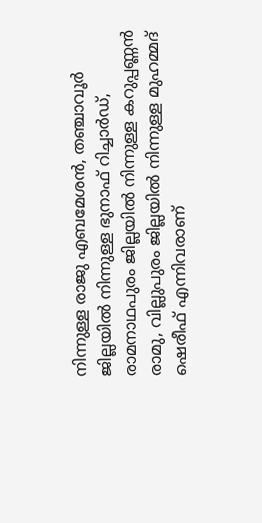നിന്നുള്ള രാജു എബമേശൻ, തഞ്ചാവൂർ ജില്ലയിൽ നിന്നുള്ള ഭുനാഫ് റിച്ചാർഡ്, രാമനാഥപുരം ജില്ലയിൽ നിന്നുള്ള കറുപ്പണ്ണൻ രാമു, വില്ലുപുരം ജില്ലയിൽ നിന്നുള്ള മുഹമ്മദ് ഷെരീഫ് എന്നിവരാണ്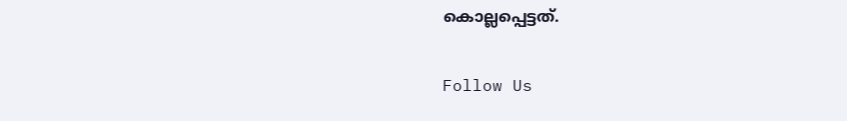കൊല്ലപ്പെട്ടത്.

Follow Us